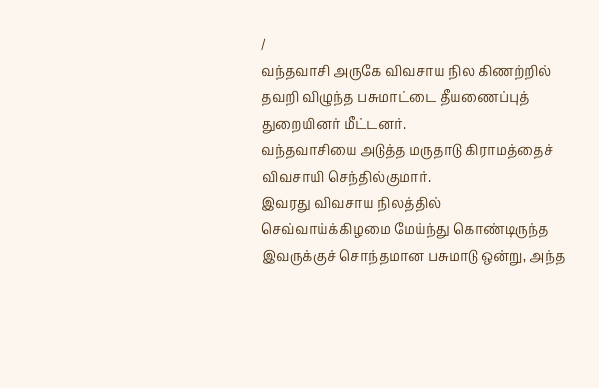/
வந்தவாசி அருகே விவசாய நில கிணற்றில் தவறி விழுந்த பசுமாட்டை தீயணைப்புத் துறையினர் மீட்டனர்.
வந்தவாசியை அடுத்த மருதாடு கிராமத்தைச் விவசாயி செந்தில்குமார்.
இவரது விவசாய நிலத்தில் செவ்வாய்க்கிழமை மேய்ந்து கொண்டிருந்த இவருக்குச் சொந்தமான பசுமாடு ஒன்று, அந்த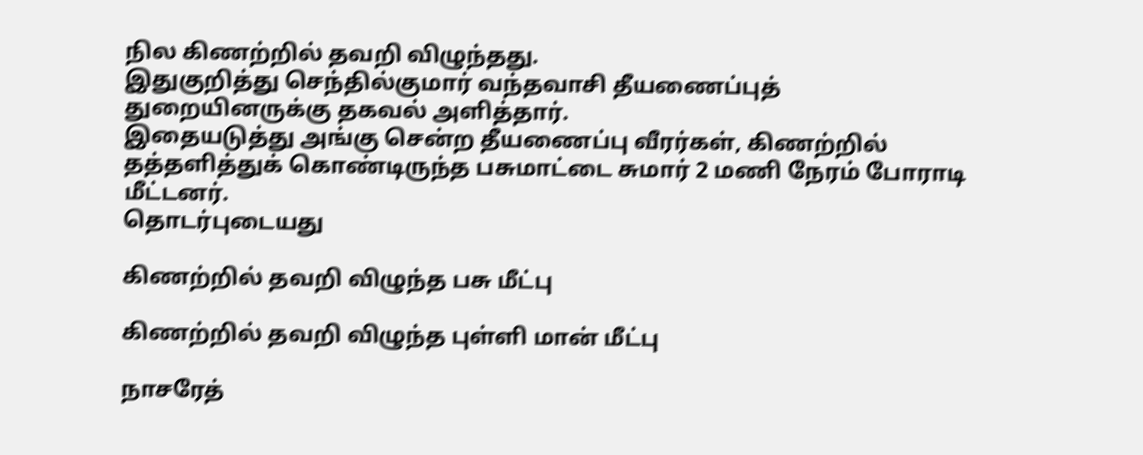நில கிணற்றில் தவறி விழுந்தது.
இதுகுறித்து செந்தில்குமார் வந்தவாசி தீயணைப்புத் துறையினருக்கு தகவல் அளித்தார்.
இதையடுத்து அங்கு சென்ற தீயணைப்பு வீரர்கள், கிணற்றில் தத்தளித்துக் கொண்டிருந்த பசுமாட்டை சுமார் 2 மணி நேரம் போராடி மீட்டனர்.
தொடர்புடையது

கிணற்றில் தவறி விழுந்த பசு மீட்பு

கிணற்றில் தவறி விழுந்த புள்ளி மான் மீட்பு

நாசரேத்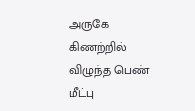அருகே கிணற்றில் விழுந்த பெண் மீட்பு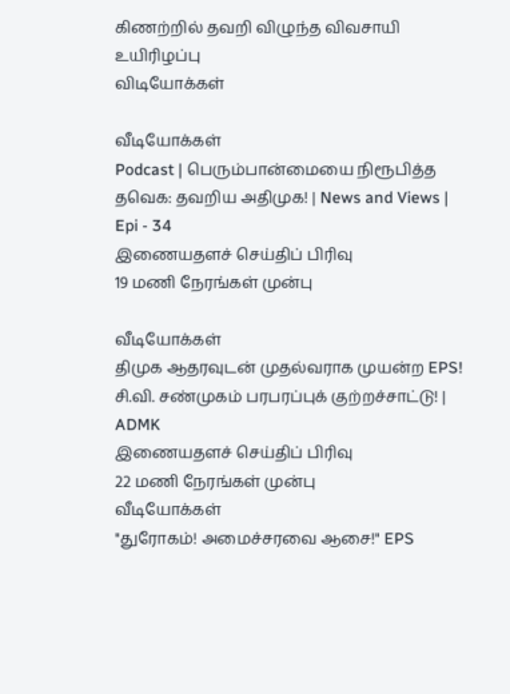கிணற்றில் தவறி விழுந்த விவசாயி உயிரிழப்பு
விடியோக்கள்

வீடியோக்கள்
Podcast | பெரும்பான்மையை நிரூபித்த தவெக: தவறிய அதிமுக! | News and Views | Epi - 34
இணையதளச் செய்திப் பிரிவு
19 மணி நேரங்கள் முன்பு

வீடியோக்கள்
திமுக ஆதரவுடன் முதல்வராக முயன்ற EPS! சி.வி. சண்முகம் பரபரப்புக் குற்றச்சாட்டு! | ADMK
இணையதளச் செய்திப் பிரிவு
22 மணி நேரங்கள் முன்பு
வீடியோக்கள்
"துரோகம்! அமைச்சரவை ஆசை!" EPS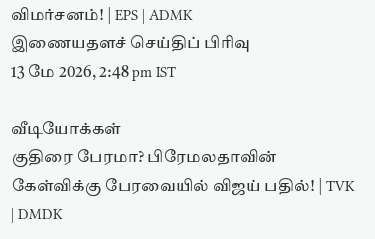விமர்சனம்! | EPS | ADMK
இணையதளச் செய்திப் பிரிவு
13 மே 2026, 2:48 pm IST

வீடியோக்கள்
குதிரை பேரமா? பிரேமலதாவின் கேள்விக்கு பேரவையில் விஜய் பதில்! | TVK | DMDK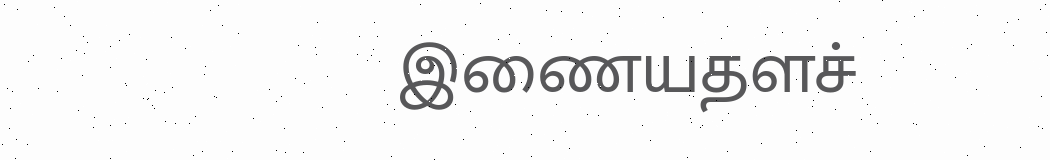இணையதளச்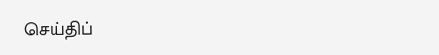செய்திப்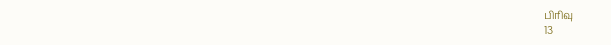பிரிவு
13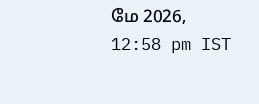மே 2026, 12:58 pm IST